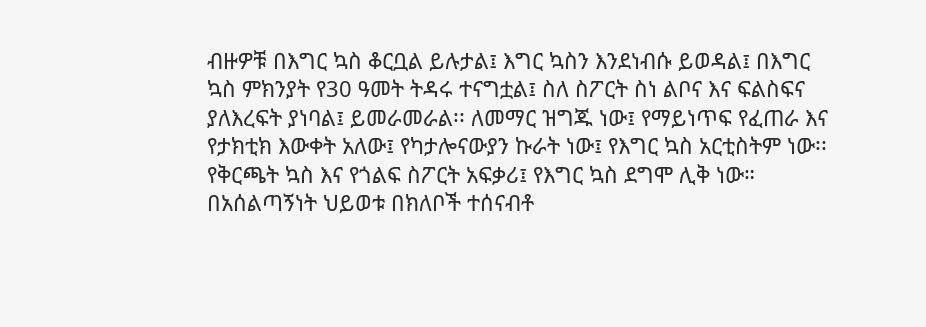ብዙዎቹ በእግር ኳስ ቆርቧል ይሉታል፤ እግር ኳስን እንደነብሱ ይወዳል፤ በእግር ኳስ ምክንያት የ30 ዓመት ትዳሩ ተናግቷል፤ ስለ ስፖርት ስነ ልቦና እና ፍልስፍና ያለእረፍት ያነባል፤ ይመራመራል፡፡ ለመማር ዝግጁ ነው፤ የማይነጥፍ የፈጠራ እና የታክቲክ እውቀት አለው፤ የካታሎናውያን ኩራት ነው፤ የእግር ኳስ አርቲስትም ነው፡፡ የቅርጫት ኳስ እና የጎልፍ ስፖርት አፍቃሪ፤ የእግር ኳስ ደግሞ ሊቅ ነው። በአሰልጣኝነት ህይወቱ በክለቦች ተሰናብቶ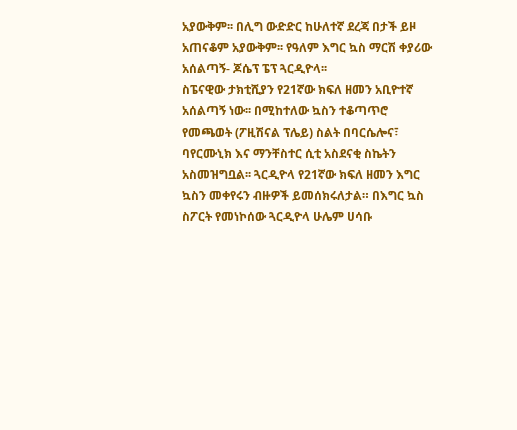አያውቅም፡፡ በሊግ ውድድር ከሁለተኛ ደረጃ በታች ይዞ አጠናቆም አያውቅም፡፡ የዓለም እግር ኳስ ማርሽ ቀያሪው አሰልጣኝ- ጆሴፕ ፔፕ ጓርዲዮላ፡፡
ስፔናዊው ታክቲሺያን የ21ኛው ክፍለ ዘመን አቢዮተኛ አሰልጣኝ ነው፡፡ በሚከተለው ኳስን ተቆጣጥሮ የመጫወት (ፖዚሽናል ፕሌይ) ስልት በባርሴሎና፣ ባየርሙኒክ እና ማንቸስተር ሲቲ አስደናቂ ስኬትን አስመዝግቧል፡፡ ጓርዲዮላ የ21ኛው ክፍለ ዘመን እግር ኳስን መቀየሩን ብዙዎች ይመሰክሩለታል። በእግር ኳስ ስፖርት የመነኮሰው ጓርዲዮላ ሁሌም ሀሳቡ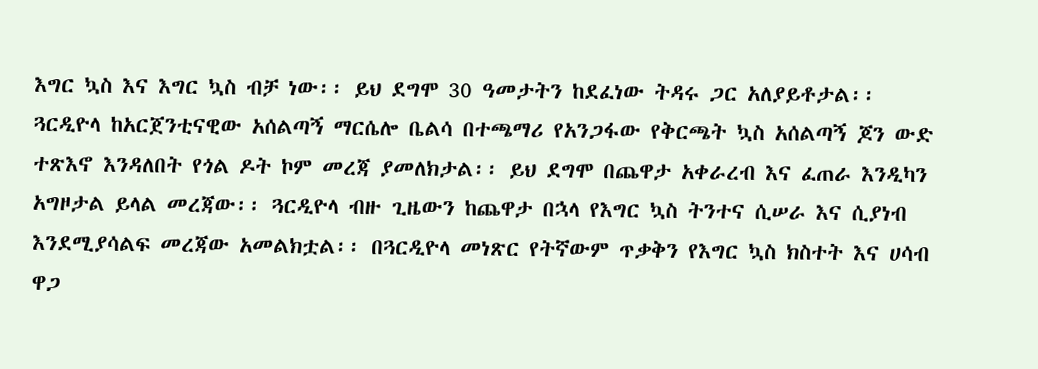እግር ኳስ እና እግር ኳስ ብቻ ነው፡፡ ይህ ደግሞ 30 ዓመታትን ከደፈነው ትዳሩ ጋር አለያይቶታል፡፡
ጓርዲዮላ ከአርጀንቲናዊው አሰልጣኝ ማርሴሎ ቤልሳ በተጫማሪ የአንጋፋው የቅርጫት ኳስ አሰልጣኝ ጆን ውድ ተጽእኖ እንዳለበት የጎል ዶት ኮም መረጃ ያመለክታል፡፡ ይህ ደግሞ በጨዋታ አቀራረብ እና ፈጠራ እንዲካን አግዞታል ይላል መረጃው፡፡ ጓርዲዮላ ብዙ ጊዜውን ከጨዋታ በኋላ የእግር ኳስ ትንተና ሲሠራ እና ሲያነብ እንደሚያሳልፍ መረጃው አመልክቷል፡፡ በጓርዲዮላ መነጽር የትኛውም ጥቃቅን የእግር ኳስ ክስተት እና ሀሳብ ዋጋ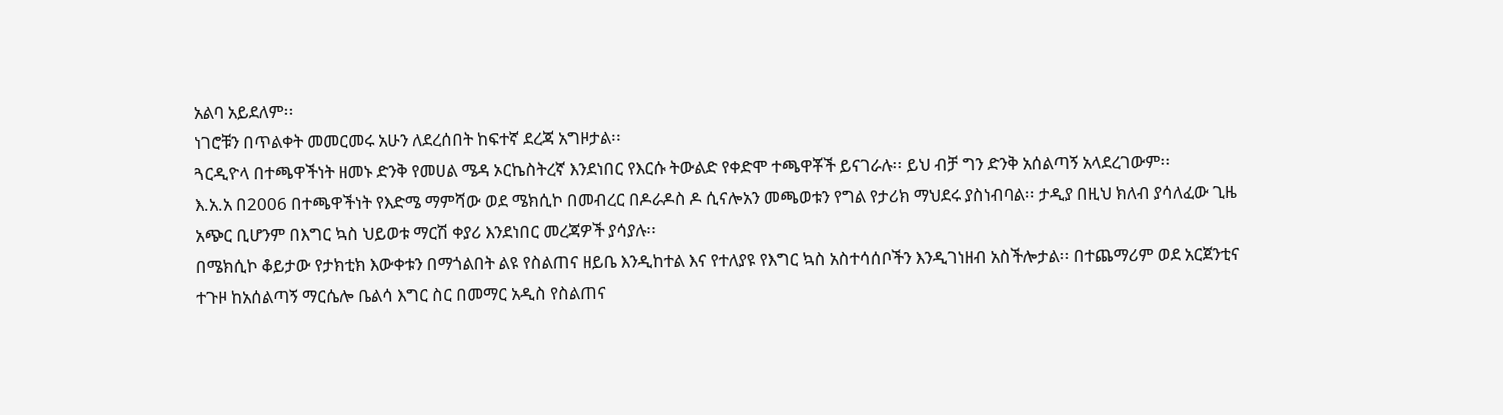አልባ አይደለም፡፡
ነገሮቹን በጥልቀት መመርመሩ አሁን ለደረሰበት ከፍተኛ ደረጃ አግዞታል፡፡
ጓርዲዮላ በተጫዋችነት ዘመኑ ድንቅ የመሀል ሜዳ ኦርኬስትረኛ እንደነበር የእርሱ ትውልድ የቀድሞ ተጫዋቾች ይናገራሉ፡፡ ይህ ብቻ ግን ድንቅ አሰልጣኝ አላደረገውም፡፡
እ.አ.አ በ2006 በተጫዋችነት የእድሜ ማምሻው ወደ ሜክሲኮ በመብረር በዶራዶስ ዶ ሲናሎአን መጫወቱን የግል የታሪክ ማህደሩ ያስነብባል፡፡ ታዲያ በዚህ ክለብ ያሳለፈው ጊዜ አጭር ቢሆንም በእግር ኳስ ህይወቱ ማርሽ ቀያሪ እንደነበር መረጃዎች ያሳያሉ፡፡
በሜክሲኮ ቆይታው የታክቲክ እውቀቱን በማጎልበት ልዩ የስልጠና ዘይቤ እንዲከተል እና የተለያዩ የእግር ኳስ አስተሳሰቦችን እንዲገነዘብ አስችሎታል፡፡ በተጨማሪም ወደ አርጀንቲና ተጉዞ ከአሰልጣኝ ማርሴሎ ቤልሳ እግር ስር በመማር አዲስ የስልጠና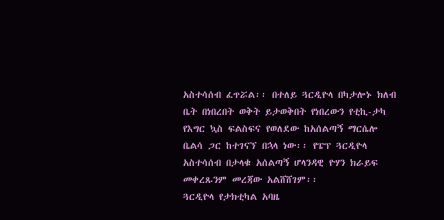አስተሳሰብ ፈጥሯል፡፡ በተለይ ጓርዲዮላ በካታሎኑ ክለብ ቤት በነበረበት ወቅት ይታወቅበት የነበረውን የቲኪ-ታካ የእግር ኳስ ፍልስፍና የወለደው ከአሰልጣኝ ማርሴሎ ቤልሳ ጋር ከተገናኘ በኋላ ነው፡፡ የፔፕ ጓርዲዮላ አስተሳሰብ በታላቁ አሰልጣኝ ሆላንዳዊ ዮሃን ክራይፍ መቀረጹንም መረጃው አልሸሸገም፡፡
ጓርዲዮላ የታክቲካል አባዜ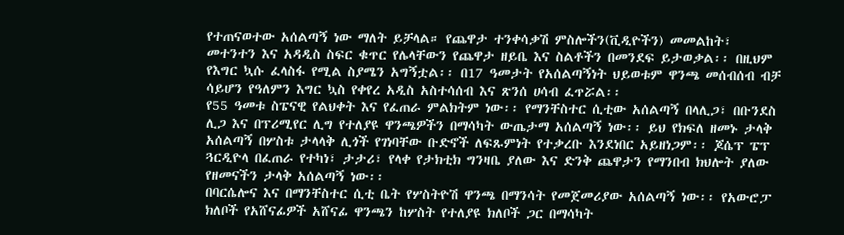የተጠናወተው አሰልጣኝ ነው ማለት ይቻላል። የጨዋታ ተንቀሳቃሽ ምስሎችን(ቪዲዮችን) መመልከት፣ መተንተን እና አዳዲስ ስፍር ቁጥር የሌላቸውን የጨዋታ ዘይቤ እና ስልቶችን በመንደፍ ይታወቃል፡፡ በዚህም የእግር ኳሱ ፈላስፋ የሚል ስያሜን አግኝቷል፡፡ በ17 ዓመታት የአሰልጣኝነት ህይወቱም ዋንጫ መሰብሰብ ብቻ ሳይሆን የዓለምን እግር ኳስ የቀየረ አዲስ አስተሳሰብ እና ጽንሰ ሀሳብ ፈጥሯል፡፡
የ55 ዓመቱ ስፔናዊ የልህቀት እና የፈጠራ ምልክትም ነው፡፡ የማንቸስተር ሲቲው አሰልጣኝ በላሊጋ፣ በቡንደስ ሊጋ እና በፕሪሚየር ሊግ የተለያዩ ዋንጫዎችን በማሳካት ውጤታማ አሰልጣኝ ነው፡፡ ይህ የክፍለ ዘመኑ ታላቅ አሰልጣኝ በሦስቱ ታላላቅ ሊጎች የገነባቸው ቡድኖች ለፍጹምነት የተቃረቡ እንደነበር አይዘነጋም፡፡ ጆሴፕ ፔፕ ጓርዲዮላ በፈጠራ የተካነ፣ ታታሪ፣ የላቀ የታክቲክ ግንዛቤ ያለው እና ድንቅ ጨዋታን የማንበብ ክህሎት ያለው የዘመናችን ታላቅ አሰልጣኝ ነው፡፡
በባርሴሎና እና በማንቸስተር ሲቲ ቤት የሦስትዮሽ ዋንጫ በማንሳት የመጀመሪያው አሰልጣኝ ነው፡፡ የአውሮፓ ክለቦች የአሸናፊዎች አሸናፊ ዋንጫን ከሦስት የተለያዩ ክለቦች ጋር በማሳካት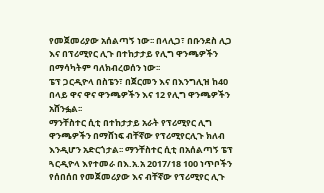የመጀመሪያው አሰልጣኝ ነው፡፡ በላሊጋ፣ በቡንደስ ሊጋ እና በፕሪሚየር ሊጉ በተከታታይ የሊግ ዋንጫዎችን በማሳካትም ባለክብረወሰን ነው፡፡
ፔፕ ጋርዲዮላ በስፔን፣ በጀርመን እና በእንግሊዝ ከ40 በላይ ዋና ዋና ዋንጫዎችን እና 12 የሊግ ዋንጫዎችን አሸንፏል፡፡
ማንቸስተር ሲቲ በተከታታይ አራት የፕሪሚየር ሊግ ዋንጫዎችን በማሸነፍ ብቸኛው የፕሪሚየርሊጉ ክለብ እንዲሆን አድርጎታል፡፡ ማንቸስተር ሲቲ በአሰልጣኝ ፔፕ ጓርዲዮላ እየተመራ በእ.አ.አ 2017/18 100 ነጥቦችን የሰበሰበ የመጀመሪያው እና ብቸኛው የፕሪሚየር ሊጉ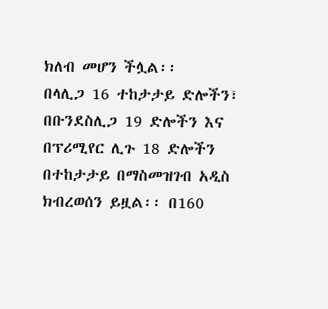ክለብ መሆን ችሏል፡፡
በላሊጋ 16 ተከታታይ ድሎችን፣ በቡንደስሊጋ 19 ድሎችን እና በፕሪሚየር ሊጉ 18 ድሎችን በተከታታይ በማስመዝገብ አዲስ ክብረወሰን ይዟል፡፡ በ160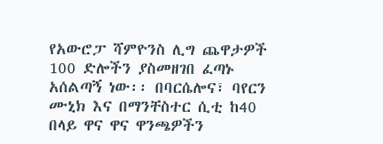የአውሮፓ ሻምዮንስ ሊግ ጨዋታዎች 100 ድሎችን ያስመዘገበ ፈጣኑ አሰልጣኝ ነው፡፡ በባርሴሎና፣ ባየርን ሙኒክ እና በማንቸስተር ሲቲ ከ40 በላይ ዋና ዋና ዋንጫዎችን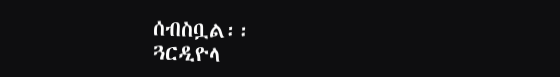ሰብስቧል፡፡
ጓርዲዮላ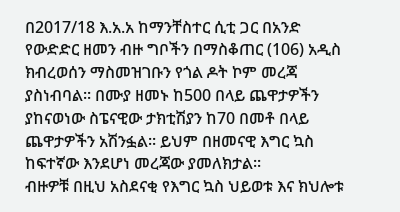በ2017/18 እ.አ.አ ከማንቸስተር ሲቲ ጋር በአንድ የውድድር ዘመን ብዙ ግቦችን በማስቆጠር (106) አዲስ ክብረወሰን ማስመዝገቡን የጎል ዶት ኮም መረጃ ያስነብባል፡፡ በሙያ ዘመኑ ከ500 በላይ ጨዋታዎችን ያከናወነው ስፔናዊው ታክቲሽያን ከ70 በመቶ በላይ ጨዋታዎችን አሽንፏል፡፡ ይህም በዘመናዊ እግር ኳስ ከፍተኛው እንደሆነ መረጃው ያመለክታል፡፡
ብዙዎቹ በዚህ አስደናቂ የእግር ኳስ ህይወቱ እና ክህሎቱ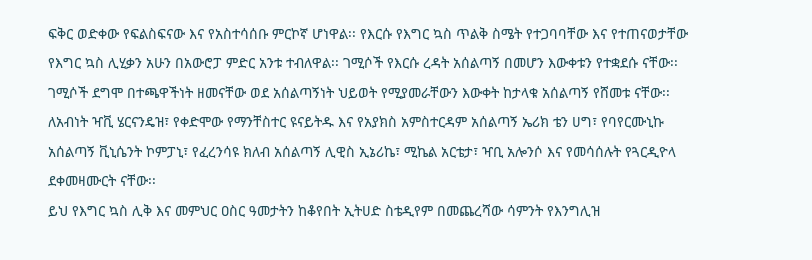ፍቅር ወድቀው የፍልስፍናው እና የአስተሳሰቡ ምርኮኛ ሆነዋል፡፡ የእርሱ የእግር ኳስ ጥልቅ ስሜት የተጋባባቸው እና የተጠናወታቸው የእግር ኳስ ሊሂቃን አሁን በአውሮፓ ምድር አንቱ ተብለዋል፡፡ ገሚሶች የእርሱ ረዳት አሰልጣኝ በመሆን እውቀቱን የተቋደሱ ናቸው፡፡ ገሚሶች ደግሞ በተጫዋችነት ዘመናቸው ወደ አሰልጣኝነት ህይወት የሚያመራቸውን እውቀት ከታላቁ አሰልጣኝ የሸመቱ ናቸው፡፡
ለአብነት ዣቪ ሄርናንዴዝ፣ የቀድሞው የማንቸስተር ዩናይትዱ እና የአያክስ አምስተርዳም አሰልጣኝ ኤሪክ ቴን ሀግ፣ የባየርሙኒኩ አሰልጣኝ ቪኒሴንት ኮምፓኒ፣ የፈረንሳዩ ክለብ አሰልጣኝ ሊዊስ ኢኔሪኬ፣ ሚኬል አርቴታ፣ ዣቢ አሎንሶ እና የመሳሰሉት የጓርዲዮላ ደቀመዛሙርት ናቸው፡፡
ይህ የእግር ኳስ ሊቅ እና መምህር ዐስር ዓመታትን ከቆየበት ኢትሀድ ስቴዲየም በመጨረሻው ሳምንት የእንግሊዝ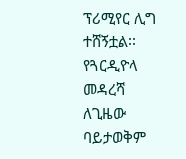ፕሪሚየር ሊግ ተሸኝቷል፡፡ የጓርዲዮላ መዳረሻ ለጊዜው ባይታወቅም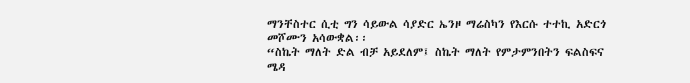ማንቸስተር ሲቲ ግን ሳይውል ሳያድር ኤንዞ ማሬስካን የእርሱ ተተኪ አድርጎ መሾሙን አሳውቋል፡፡
“ስኬት ማለት ድል ብቻ አይደለም፤ ስኬት ማለት የምታምንበትን ፍልስፍና ሜዳ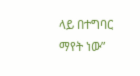ላይ በተግባር ማየት ነው”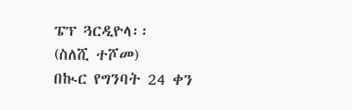ፔፕ ጓርዲዮላ፡፡
(ስለሺ ተሾመ)
በኲር የግንባት 24 ቀን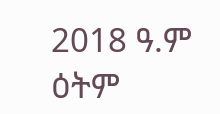2018 ዓ.ም ዕትም